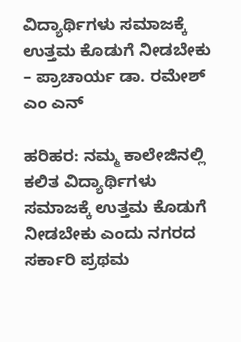ವಿದ್ಯಾರ್ಥಿಗಳು ಸಮಾಜಕ್ಕೆ ಉತ್ತಮ‌ ಕೊಡುಗೆ ನೀಡಬೇಕು – ಪ್ರಾಚಾರ್ಯ ಡಾ. ರಮೇಶ್ ಎಂ ‌ಎನ್

ಹರಿಹರ: ನಮ್ಮ ಕಾಲೇಜಿನಲ್ಲಿ ಕಲಿತ ವಿದ್ಯಾರ್ಥಿಗಳು ಸಮಾಜಕ್ಕೆ ಉತ್ತಮ‌ ಕೊಡುಗೆ ನೀಡಬೇಕು ಎಂದು ನಗರದ ಸರ್ಕಾರಿ ಪ್ರಥಮ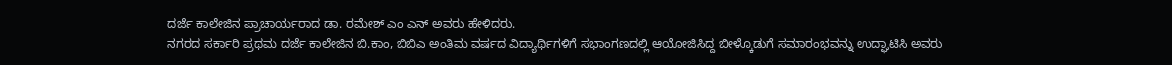ದರ್ಜೆ ಕಾಲೇಜಿನ ಪ್ರಾಚಾರ್ಯರಾದ ಡಾ. ರಮೇಶ್ ಎಂ ಎನ್ ಅವರು ಹೇಳಿದರು.
ನಗರದ ಸರ್ಕಾರಿ ಪ್ರಥಮ ದರ್ಜೆ ಕಾಲೇಜಿನ ಬಿ.ಕಾಂ, ಬಿಬಿಎ ಅಂತಿಮ ವರ್ಷದ ವಿದ್ಯಾರ್ಥಿಗಳಿಗೆ ಸಭಾಂಗಣದಲ್ಲಿ ಆಯೋಜಿಸಿದ್ದ ಬೀಳ್ಕೊಡುಗೆ ಸಮಾರಂಭವನ್ನು ಉದ್ಘಾಟಿಸಿ ಅವರು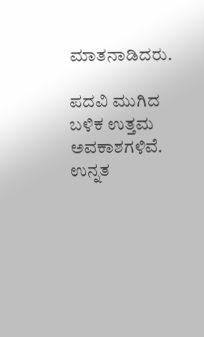ಮಾತನಾಡಿದರು.

ಪದವಿ ಮುಗಿದ ಬಳಿಕ ಉತ್ತಮ‌ ಅವಕಾಶಗಳಿವೆ. ಉನ್ನತ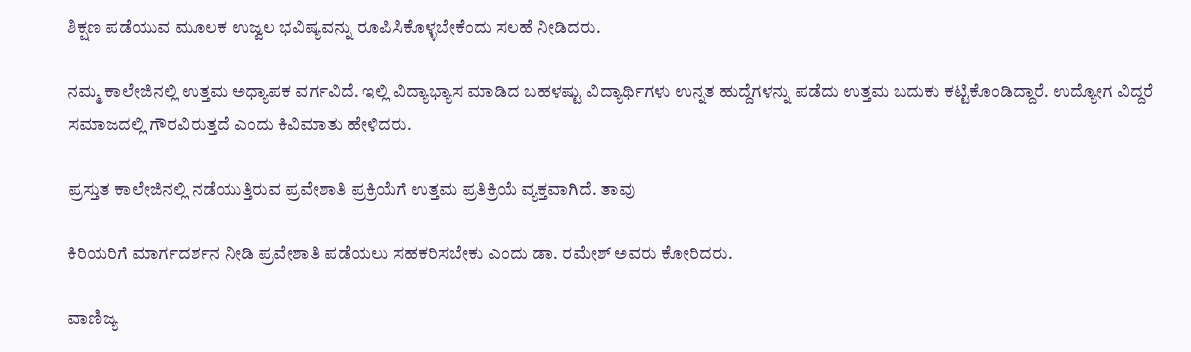ಶಿಕ್ಷಣ ಪಡೆಯುವ ಮೂಲಕ ಉಜ್ವಲ ಭವಿಷ್ಯವನ್ನು ರೂಪಿಸಿಕೊಳ್ಳಬೇಕೆಂದು ಸಲಹೆ ನೀಡಿದರು.

ನಮ್ಮ ಕಾಲೇಜಿನಲ್ಲಿ ಉತ್ತಮ‌ ಅಧ್ಯಾಪಕ‌ ವರ್ಗವಿದೆ. ಇಲ್ಲಿ ವಿದ್ಯಾಭ್ಯಾಸ ಮಾಡಿದ ಬಹಳಷ್ಟು ವಿದ್ಯಾರ್ಥಿಗಳು ಉನ್ನತ ಹುದ್ದೆಗಳನ್ನು ಪಡೆದು ಉತ್ತಮ ಬದುಕು‌ ಕಟ್ಟಿಕೊಂಡಿದ್ದಾರೆ. ಉದ್ಯೋಗ ವಿದ್ದರೆ ಸಮಾಜದಲ್ಲಿ ಗೌರವಿರುತ್ತದೆ ಎಂದು ಕಿವಿಮಾತು ಹೇಳಿದರು.

ಪ್ರಸ್ತುತ ಕಾಲೇಜಿನಲ್ಲಿ ನಡೆಯುತ್ತಿರುವ ಪ್ರವೇಶಾತಿ ಪ್ರಕ್ರಿಯೆಗೆ ಉತ್ತಮ ಪ್ರತಿಕ್ರಿಯೆ ವ್ಯಕ್ತವಾಗಿದೆ. ತಾವು

ಕಿರಿಯರಿಗೆ ಮಾರ್ಗದರ್ಶನ ನೀಡಿ ಪ್ರವೇಶಾತಿ ಪಡೆಯಲು ಸಹಕರಿಸಬೇಕು ಎಂದು ಡಾ. ರಮೇಶ್ ಅವರು ಕೋರಿದರು.

ವಾಣಿಜ್ಯ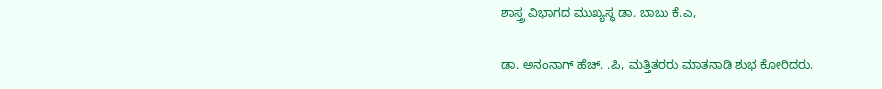ಶಾಸ್ತ್ರ ವಿಭಾಗದ ಮುಖ್ಯಸ್ಥ ಡಾ. ಬಾಬು ಕೆ.ಎ,

ಡಾ. ಅನಂನಾಗ್ ಹೆಚ್. .ಪಿ, ಮತ್ತಿತರರು ಮಾತನಾಡಿ ಶುಭ ಕೋರಿದರು.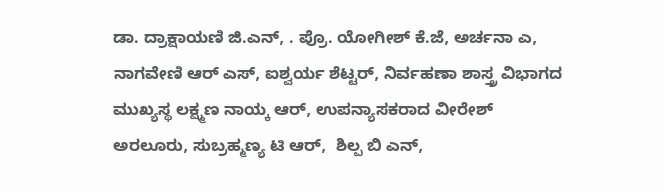ಡಾ. ದ್ರಾಕ್ಷಾಯಣಿ ಜಿ.ಎನ್, . ಪ್ರೊ. ಯೋಗೀಶ್ ಕೆ.ಜೆ, ಅರ್ಚನಾ ಎ, ನಾಗವೇಣಿ ಆರ್ ಎಸ್, ಐಶ್ವರ್ಯ ಶೆಟ್ಟರ್, ನಿರ್ವಹಣಾ ಶಾಸ್ತ್ರ ವಿಭಾಗದ ಮುಖ್ಯಸ್ಥ ಲಕ್ಷ್ಮಣ ನಾಯ್ಕ ಆರ್, ಉಪನ್ಯಾಸಕರಾದ ವೀರೇಶ್ ಅರಲೂರು, ಸುಬ್ರಹ್ಮಣ್ಯ ಟಿ ಆರ್,  ಶಿಲ್ಪ ಬಿ ಎನ್,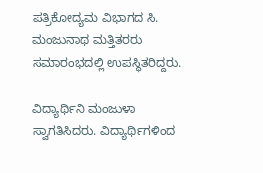ಪತ್ರಿಕೋದ್ಯಮ ವಿಭಾಗದ ಸಿ. ಮಂಜುನಾಥ ಮತ್ತಿತರರು ಸಮಾರಂಭದಲ್ಲಿ ಉಪಸ್ಥಿತರಿದ್ದರು.

ವಿದ್ಯಾರ್ಥಿನಿ ಮಂಜುಳಾ ಸ್ವಾಗತಿಸಿದರು. ವಿದ್ಯಾರ್ಥಿಗಳಿಂದ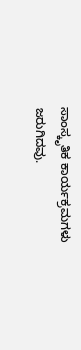ಸಾಂಸ್ಕೃತಿಕ ಕಾರ್ಯಕ್ರಮಗಳು ಜರುಗಿದವು.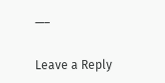—–

Leave a Reply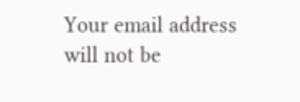Your email address will not be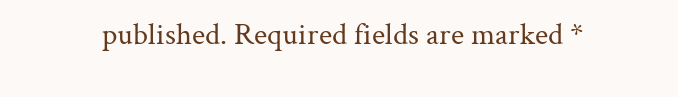published. Required fields are marked *